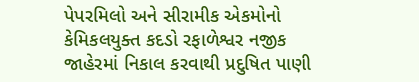પેપરમિલો અને સીરામીક એકમોનો કેમિકલયુક્ત કદડો રફાળેશ્વર નજીક જાહેરમાં નિકાલ કરવાથી પ્રદુષિત પાણી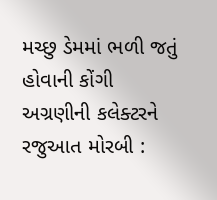મચ્છુ ડેમમાં ભળી જતું હોવાની કોંગી અગ્રણીની કલેક્ટરને રજુઆત મોરબી :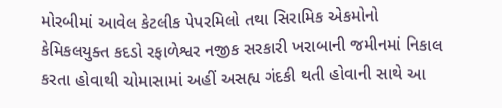મોરબીમાં આવેલ કેટલીક પેપરમિલો તથા સિરામિક એકમોનો કેમિકલયુક્ત કદડો રફાળેશ્વર નજીક સરકારી ખરાબાની જમીનમાં નિકાલ કરતા હોવાથી ચોમાસામાં અહીં અસહ્ય ગંદકી થતી હોવાની સાથે આ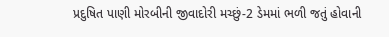પ્રદુષિત પાણી મોરબીની જીવાદોરી મચ્છું-2 ડેમમાં ભળી જતું હોવાની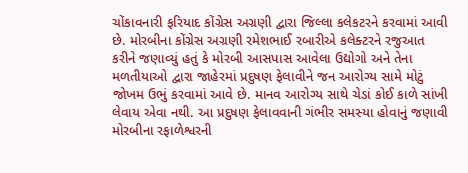ચોંકાવનારી ફરિયાદ કોંગ્રેસ અગ્રણી દ્વારા જિલ્લા કલેકટરને કરવામાં આવી છે. મોરબીના કોંગ્રેસ અગ્રણી રમેશભાઈ રબારીએ કલેક્ટરને રજુઆત કરીને જણાવ્યું હતું કે મોરબી આસપાસ આવેલા ઉદ્યોગો અને તેના મળતીયાઓ દ્વારા જાહેરમાં પ્રદુષણ ફેલાવીને જન આરોગ્ય સામે મોટું જોખમ ઉભું કરવામાં આવે છે. માનવ આરોગ્ય સાથે ચેડાં કોઈ કાળે સાંખી લેવાય એવા નથી. આ પ્રદુષણ ફેલાવવાની ગંભીર સમસ્યા હોવાનું જણાવી મોરબીના રફાળેશ્વરની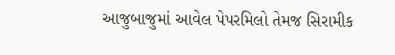આજુબાજુમાં આવેલ પેપરમિલો તેમજ સિરામીક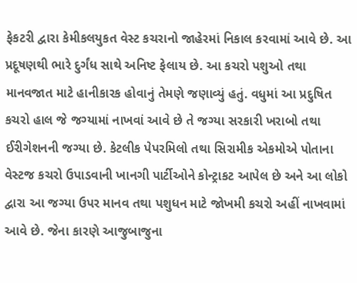ફેકટરી દ્વારા કેમીકલયુકત વેસ્ટ કચરાનો જાહેરમાં નિકાલ કરવામાં આવે છે. આ પ્રદૂષણથી ભારે દુર્ગંધ સાથે અનિષ્ટ ફેલાય છે. આ કચરો પશુઓ તથા માનવજાત માટે હાનીકારક હોવાનું તેમણે જણાવ્યું હતું. વધુમાં આ પ્રદુષિત કચરો હાલ જે જગ્યામાં નાખવાં આવે છે તે જગ્યા સરકારી ખરાબો તથા ઈરીગેશનની જગ્યા છે. કેટલીક પેપરમિલો તથા સિરામીક એકમોએ પોતાના વેસ્ટજ કચરો ઉપાડવાની ખાનગી પાર્ટીઓને કોન્ટ્રાકટ આપેલ છે અને આ લોકો દ્વારા આ જગ્યા ઉપર માનવ તથા પશુધન માટે જોખમી કચરો અહીં નાખવામાં આવે છે. જેના કારણે આજુબાજુના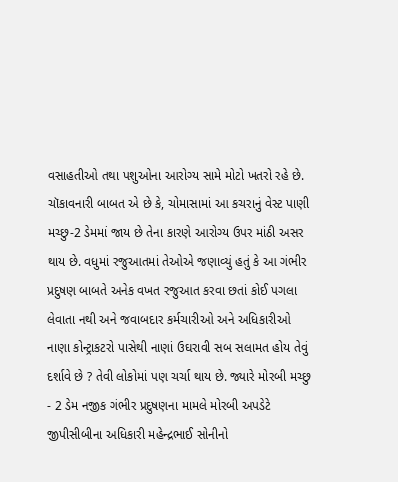વસાહતીઓ તથા પશુઓના આરોગ્ય સામે મોટો ખતરો રહે છે. ચૉકાવનારી બાબત એ છે કે, ચોમાસામાં આ કચરાનું વેસ્ટ પાણી મચ્છુ-2 ડેમમાં જાય છે તેના કારણે આરોગ્ય ઉપર માંઠી અસર થાય છે. વધુમાં રજુઆતમાં તેઓએ જણાવ્યું હતું કે આ ગંભીર પ્રદુષણ બાબતે અનેક વખત રજુઆત કરવા છતાં કોઈ પગલા લેવાતા નથી અને જવાબદાર કર્મચારીઓ અને અધિકારીઓ નાણા કોન્ટ્રાકટરો પાસેથી નાણાં ઉઘરાવી સબ સલામત હોય તેવું દર્શાવે છે ? તેવી લોકોમાં પણ ચર્ચા થાય છે. જ્યારે મોરબી મચ્છુ - 2 ડેમ નજીક ગંભીર પ્રદુષણના મામલે મોરબી અપડેટે જીપીસીબીના અધિકારી મહેન્દ્રભાઈ સોનીનો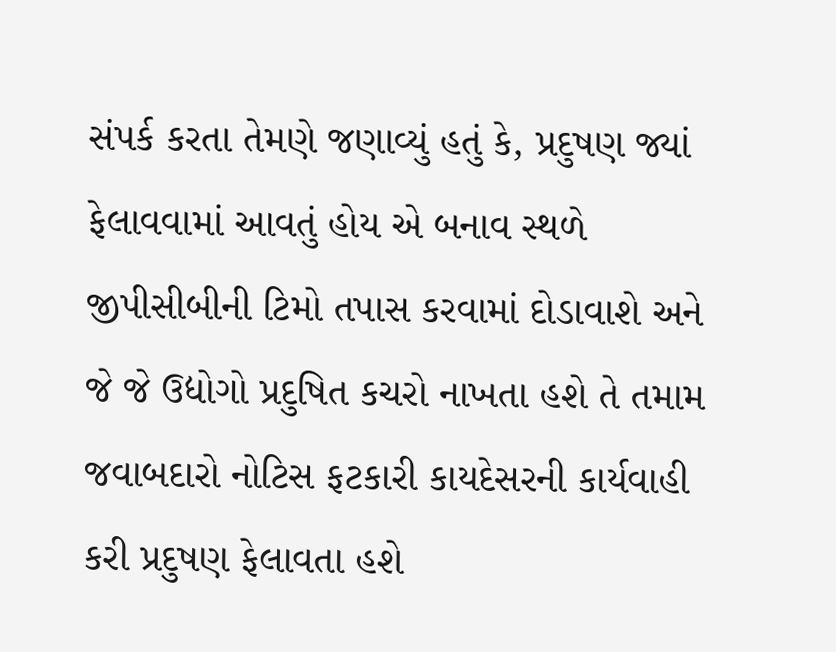સંપર્ક કરતા તેમણે જણાવ્યું હતું કે, પ્રદુષણ જ્યાં ફેલાવવામાં આવતું હોય એ બનાવ સ્થળે જીપીસીબીની ટિમો તપાસ કરવામાં દોડાવાશે અને જે જે ઉદ્યોગો પ્રદુષિત કચરો નાખતા હશે તે તમામ જવાબદારો નોટિસ ફટકારી કાયદેસરની કાર્યવાહી કરી પ્રદુષણ ફેલાવતા હશે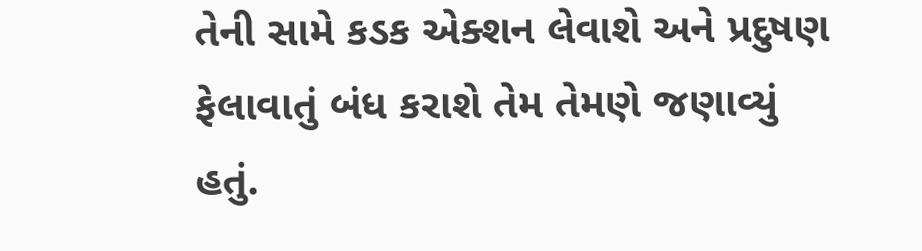તેની સામે કડક એક્શન લેવાશે અને પ્રદુષણ ફેલાવાતું બંધ કરાશે તેમ તેમણે જણાવ્યું હતું.